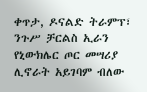ቀጥታ, ዶናልድ ትራምፕ፣ ንጉሥ ቻርልስ ኢራን የኒውክሌር ጦር መሣሪያ ሊኖራት አይገባም ብለው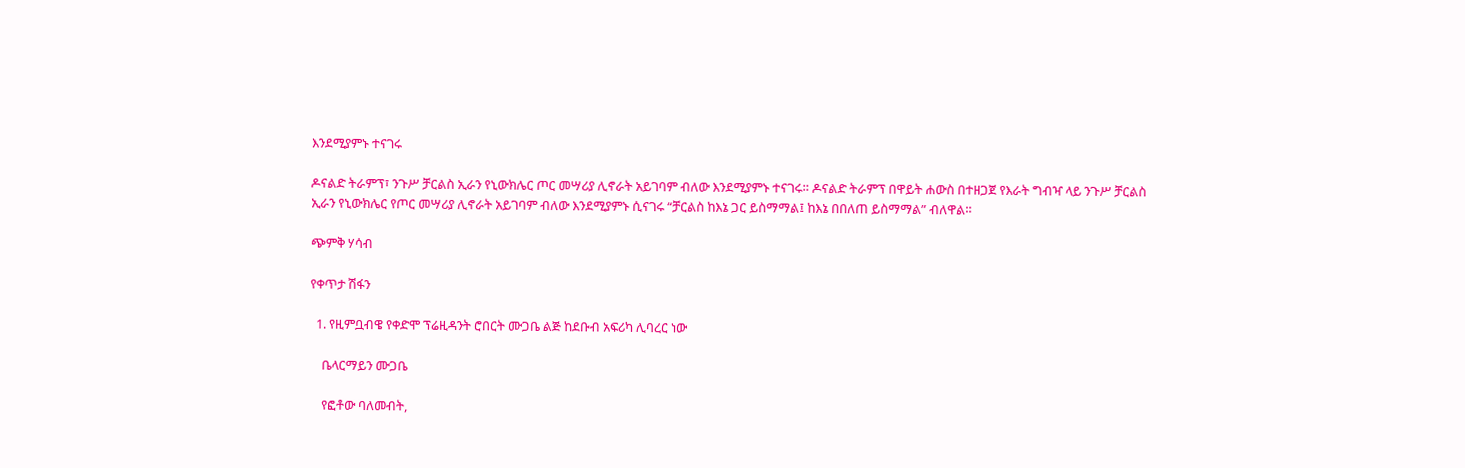እንደሚያምኑ ተናገሩ

ዶናልድ ትራምፕ፣ ንጉሥ ቻርልስ ኢራን የኒውክሌር ጦር መሣሪያ ሊኖራት አይገባም ብለው እንደሚያምኑ ተናገሩ። ዶናልድ ትራምፕ በዋይት ሐውስ በተዘጋጀ የእራት ግብዣ ላይ ንጉሥ ቻርልስ ኢራን የኒውክሌር የጦር መሣሪያ ሊኖራት አይገባም ብለው እንደሚያምኑ ሲናገሩ “ቻርልስ ከእኔ ጋር ይስማማል፤ ከእኔ በበለጠ ይስማማል” ብለዋል።

ጭምቅ ሃሳብ

የቀጥታ ሽፋን

  1. የዚምቧብዌ የቀድሞ ፕሬዚዳንት ሮበርት ሙጋቤ ልጅ ከደቡብ አፍሪካ ሊባረር ነው

    ቤላርማይን ሙጋቤ

    የፎቶው ባለመብት,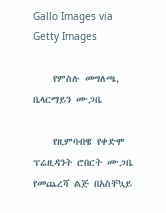Gallo Images via Getty Images

    የምስሉ መግለጫ, ቤላርማይን ሙጋቤ

    የዚምባብዌ የቀድሞ ፕሬዚዳንት ሮበርት ሙጋቤ የመጨረሻ ልጅ በአስቸኳይ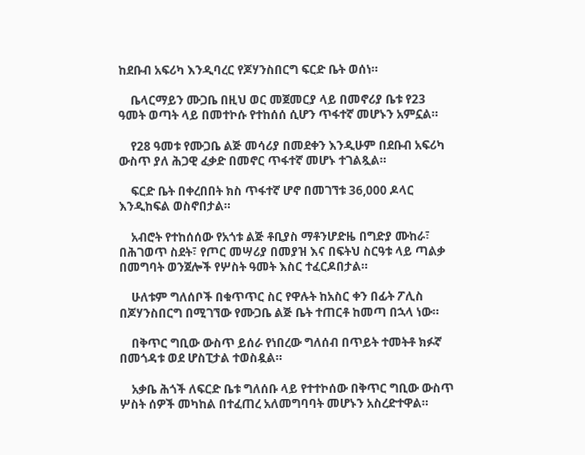ከደቡብ አፍሪካ እንዲባረር የጆሃንስበርግ ፍርድ ቤት ወሰነ።

    ቤላርማይን ሙጋቤ በዚህ ወር መጀመርያ ላይ በመኖሪያ ቤቱ የ23 ዓመት ወጣት ላይ በመተኮሱ የተከሰሰ ሲሆን ጥፋተኛ መሆኑን አምኗል።

    የ28 ዓመቱ የሙጋቤ ልጅ መሳሪያ በመደቀን እንዲሁም በደቡብ አፍሪካ ውስጥ ያለ ሕጋዊ ፈቃድ በመኖር ጥፋተኛ መሆኑ ተገልጿል።

    ፍርድ ቤት በቀረበበት ክስ ጥፋተኛ ሆኖ በመገኘቱ 36,000 ዶላር እንዲከፍል ወስኖበታል።

    አብሮት የተከሰሰው የአጎቱ ልጅ ቶቢያስ ማቶንሆድዜ በግድያ ሙከራ፣ በሕገወጥ ስደት፣ የጦር መሣሪያ በመያዝ እና በፍትህ ስርዓቱ ላይ ጣልቃ በመግባት ወንጀሎች የሦስት ዓመት እስር ተፈርዶበታል።

    ሁለቱም ግለሰቦች በቁጥጥር ስር የዋሉት ከአስር ቀን በፊት ፖሊስ በጆሃንስበርግ በሚገኘው የሙጋቤ ልጅ ቤት ተጠርቶ ከመጣ በኋላ ነው።

    በቅጥር ግቢው ውስጥ ይሰራ የነበረው ግለሰብ በጥይት ተመትቶ ክፉኛ በመጎዳቱ ወደ ሆስፒታል ተወስዷል።

    አቃቤ ሕጎች ለፍርድ ቤቱ ግለሰቡ ላይ የተተኮሰው በቅጥር ግቢው ውስጥ ሦስት ሰዎች መካከል በተፈጠረ አለመግባባት መሆኑን አስረድተዋል።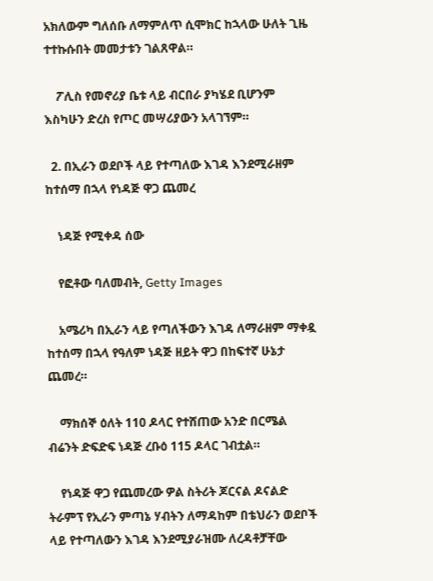አክለውም ግለሰቡ ለማምለጥ ሲሞክር ከኋላው ሁለት ጊዜ ተተኩሱበት መመታቱን ገልጸዋል።

    ፖሊስ የመኖሪያ ቤቱ ላይ ብርበራ ያካሄደ ቢሆንም እስካሁን ድረስ የጦር መሣሪያውን አላገኘም።

  2. በኢራን ወደቦች ላይ የተጣለው እገዳ እንደሚራዘም ከተሰማ በኋላ የነዳጅ ዋጋ ጨመረ

    ነዳጅ የሚቀዳ ሰው

    የፎቶው ባለመብት, Getty Images

    አሜሪካ በኢራን ላይ የጣለችውን እገዳ ለማራዘም ማቀዷ ከተሰማ በኋላ የዓለም ነዳጅ ዘይት ዋጋ በከፍተኛ ሁኔታ ጨመረ።

    ማክሰኞ ዕለት 110 ዶላር የተሸጠው አንድ በርሜል ብሬንት ድፍድፍ ነዳጅ ረቡዕ 115 ዶላር ገብቷል።

    የነዳጅ ዋጋ የጨመረው ዎል ስትሪት ጆርናል ዶናልድ ትራምፕ የኢራን ምጣኔ ሃብትን ለማዳከም በቴህራን ወደቦች ላይ የተጣለውን እገዳ እንደሚያራዝሙ ለረዳቶቻቸው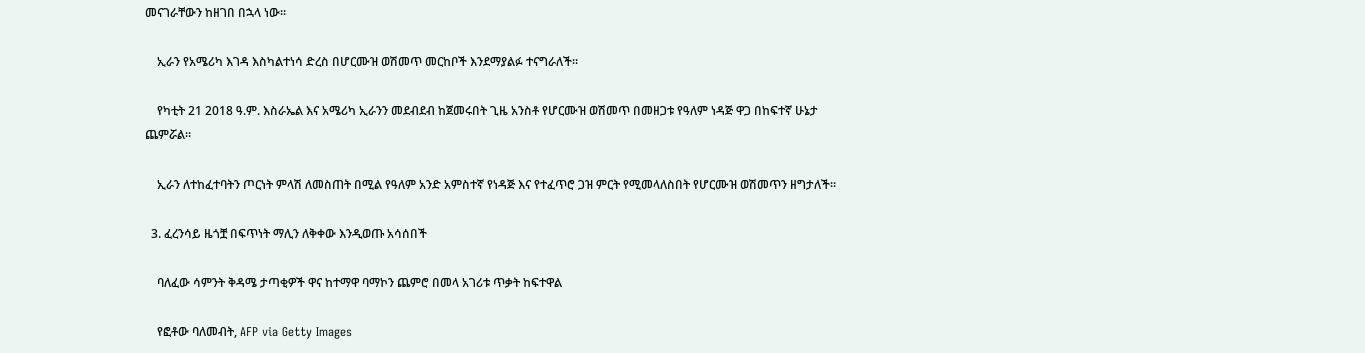መናገራቸውን ከዘገበ በኋላ ነው።

    ኢራን የአሜሪካ እገዳ እስካልተነሳ ድረስ በሆርሙዝ ወሽመጥ መርከቦች እንደማያልፉ ተናግራለች።

    የካቲት 21 2018 ዓ.ም. እስራኤል እና አሜሪካ ኢራንን መደብደብ ከጀመሩበት ጊዜ አንስቶ የሆርሙዝ ወሽመጥ በመዘጋቱ የዓለም ነዳጅ ዋጋ በከፍተኛ ሁኔታ ጨምሯል።

    ኢራን ለተከፈተባትን ጦርነት ምላሽ ለመስጠት በሚል የዓለም አንድ አምስተኛ የነዳጅ እና የተፈጥሮ ጋዝ ምርት የሚመላለስበት የሆርሙዝ ወሽመጥን ዘግታለች።

  3. ፈረንሳይ ዜጎቿ በፍጥነት ማሊን ለቅቀው እንዲወጡ አሳሰበች

    ባለፈው ሳምንት ቅዳሜ ታጣቂዎች ዋና ከተማዋ ባማኮን ጨምሮ በመላ አገሪቱ ጥቃት ከፍተዋል

    የፎቶው ባለመብት, AFP via Getty Images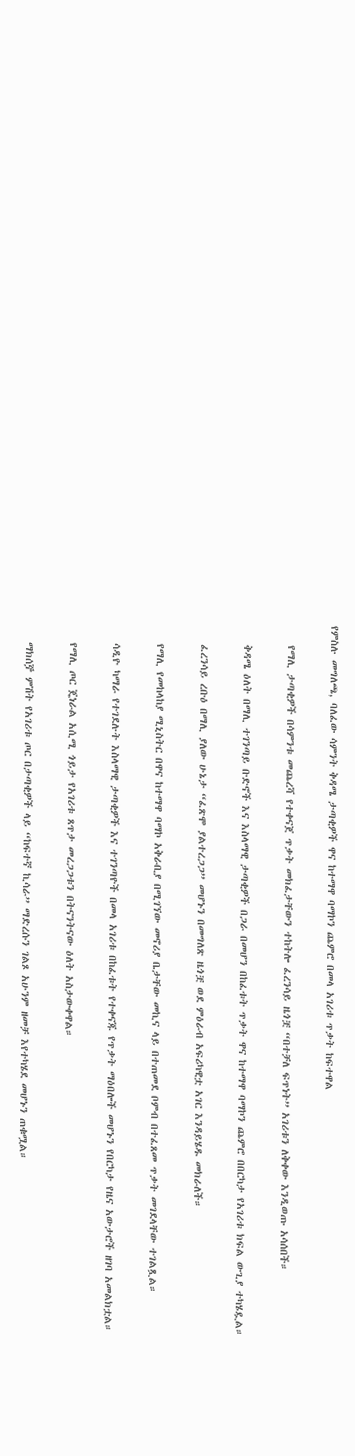የምስሉ መግለጫ, ባለፈው ሳምንት ቅዳሜ ታጣቂዎች ዋና ከተማዋ ባማኮን ጨምሮ በመላ አገሪቱ ጥቃት ከፍተዋል

    የማሊ ታጣቂዎች በሳምንቱ መጨረሻ የተቀናጀ ጥቃት መክፈታቸውን ተከትሎ ፈረንሳይ ዜጎቿ “በተቻለ ፍጥነት” አገሪቱን ለቅቀው እንዲወጡ አሳሰበች።

    ቅዳሜ ዕለት በማሊ ተገንጣይ ቡድኖች እና እስላማዊ ታጣቂዎች በጋራ በመሆን በከፈቱት ጥቃት ዋና ከተማዋ ባማኮን ጨምሮ በበርካታ የአገሪቱ ክፍል ውጊያ ተካሄዷል።

    ፈረንሳይ ረቡዕ በማሊ ያለው ሁኔታ “ፈጽሞ ያልተረጋጋ” መሆኑን በመግለጽ ዜጎቿ ወደ ምዕራብ አፍሪካዊቷ አገር እንዳይሄዱ መክራለች።

    የማሊ የመከላከያ ሚኒስትር በዋና ከተማዋ ባማኮ አቅራቢያ በሚገኘው መኖሪያ ቤታቸው መኪና ላይ በተጠመደ ቦምብ በተፈጸመ ጥቃት መገደላቸው ተገልጿል።

    ሳዲዮ ካማራ የተገደሉት እስላማዊ ታጣቂዎች እና ተገንጣዮች በመላ አገሪቱ በከፈቱት የተቀናጁ የጥቃት ማዕበሎች መሆኑን የበርካታ የዜና አውታሮች ዘገባ አመልክቷል።

    የማሊ ጦር ጄነራል አሲሚ ጎይታ የአገሪቱ ጸጥታ መረጋጋቱን በትናንትናው ዕለት አስታውቀዋል።

    ማክሰⶉ ምሽት የአገሪቱ ጦር በታጣቂዎች ላይ “ከፍተኛ ኪሳራ” ማድረሱን ገልጾ አሁንም ዘመቻ እየተካሄደ መሆኑን ጠቁሟል።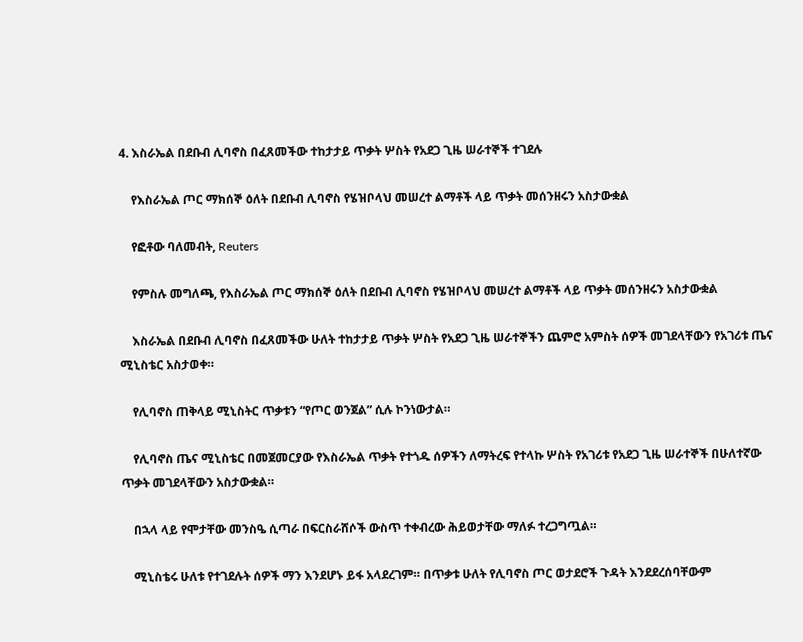4. እስራኤል በደቡብ ሊባኖስ በፈጸመችው ተከታታይ ጥቃት ሦስት የአደጋ ጊዜ ሠራተኞች ተገደሉ

    የእስራኤል ጦር ማክሰኞ ዕለት በደቡብ ሊባኖስ የሄዝቦላህ መሠረተ ልማቶች ላይ ጥቃት መሰንዘሩን አስታውቋል

    የፎቶው ባለመብት, Reuters

    የምስሉ መግለጫ, የእስራኤል ጦር ማክሰኞ ዕለት በደቡብ ሊባኖስ የሄዝቦላህ መሠረተ ልማቶች ላይ ጥቃት መሰንዘሩን አስታውቋል

    እስራኤል በደቡብ ሊባኖስ በፈጸመችው ሁለት ተከታታይ ጥቃት ሦስት የአደጋ ጊዜ ሠራተኞችን ጨምሮ አምስት ሰዎች መገደላቸውን የአገሪቱ ጤና ሚኒስቴር አስታወቀ።

    የሊባኖስ ጠቅላይ ሚኒስትር ጥቃቱን “የጦር ወንጀል” ሲሉ ኮንነውታል።

    የሊባኖስ ጤና ሚኒስቴር በመጀመርያው የእስራኤል ጥቃት የተጎዱ ሰዎችን ለማትረፍ የተላኩ ሦስት የአገሪቱ የአደጋ ጊዜ ሠራተኞች በሁለተኛው ጥቃት መገደላቸውን አስታውቋል።

    በኋላ ላይ የሞታቸው መንስዔ ሲጣራ በፍርስራሸሶች ውስጥ ተቀብረው ሕይወታቸው ማለፉ ተረጋግጧል።

    ሚኒስቴሩ ሁለቱ የተገደሉት ሰዎች ማን እንደሆኑ ይፋ አላደረገም። በጥቃቱ ሁለት የሊባኖስ ጦር ወታደሮች ጉዳት እንደደረሰባቸውም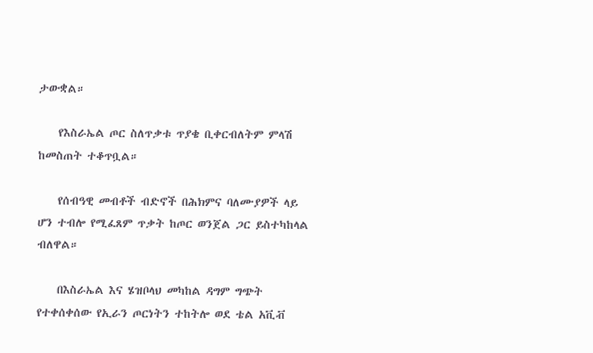ታውቋል።

    የእስራኤል ጦር ስለጥቃቱ ጥያቄ ቢቀርብለትም ምላሽ ከመስጠት ተቆጥቧል።

    የሰብዓዊ መብቶች ብድኖች በሕክምና ባለሙያዎች ላይ ሆን ተብሎ የሚፈጸም ጥቃት ከጦር ወንጀል ጋር ይስተካከላል ብለዋል።

    በእስራኤል እና ሄዝቦላህ መካከል ዳግም ግጭት የተቀሰቀሰው የኢራን ጦርነትን ተከትሎ ወደ ቴል አቪቭ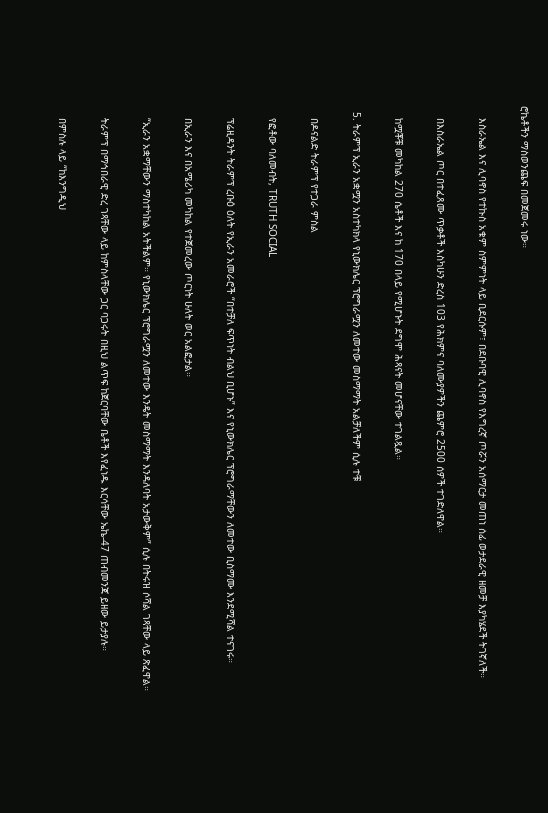ሮኬቶችን ማስወንጨፍ በመጀመሩ ነው።

    እስራኤል እና ሊባኖስ የተኩስ አቁም ስምምነት ላይ ቢደርሱም፣ በደቡባዊ ሊባኖስ የእግረኛ ጦሯን አሰማርታ መጠነ ሰፊ ወታደራዊ ዘመቻ እያካሄደች ትገኛለች።

    በእስራኤል ጦር በተፈጸሙ ጥቃቶች እስካሁን ድረስ 103 የሕክምና ባለሙያዎችን ጨምሮ 2500 ሰዎች ተገድለዋል።

    ከሟቾቹ መካከል 270 ሴቶች እና ከ 170 በላይ የሚሆኑት ደግሞ ሕጻናት መሆናቸው ተገልጿል።

  5. ትራምፕ ኢራን አቋሟን አስተካክላ የኒውክሌር ፕሮግራሟን ለመተው መስማማት አልቻለችም ሲሉ ተቹ

    በዶናልድ ትራምፕ የተጋራ ምስል

    የፎቶው ባለመብት, TRUTH SOCIAL

    ፕሬዚዳንት ትራምፕ ረቡዕ ዕለት የኢራን አመራሮች “በተቻለ ፍጥነት ብልህ ቢሆኑ” እና የኒውክሌር ፕሮግራማቸውን ለመተው ቢስማሙ እንደሚሻል ተናገሩ።

    በኢራን እና በአሜሪካ መካከል የተጀመረው ጦርነት ሁለት ወር አልፎታል።

    “ኢራን አቋማቸውን ማስተካከል አትችልም። የኒውክሌር ፕሮግራሟን ለመተው እንዴት መስማማት እንዳለባት አታውቅም” ሲሉ በትሩዝ ሶሻል ገጻቸው ላይ ጽፈዋል።

    ትራምፕ በማኅበራዊ ድረ ገጻቸው ላይ ከምስላቸው ጋር ባጋሩት በዚህ ልጥፍ ከጀርባቸው ቤቶች እየፈነዱ እርሳቸው ኤኬ-47 ጠብመንጃ ይዘው ይታያሉ።

    በምስሉ ላይ “ከእንግዲህ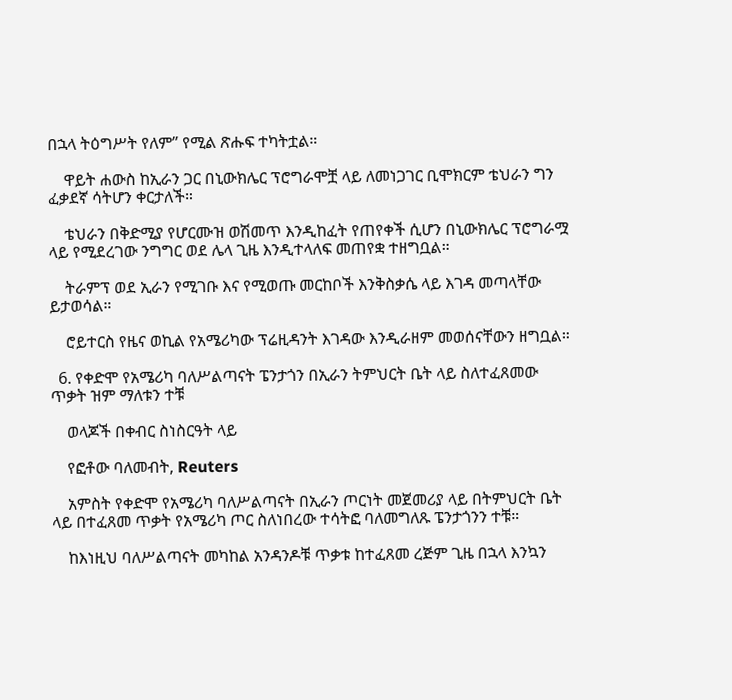በኋላ ትዕግሥት የለም” የሚል ጽሑፍ ተካትቷል።

    ዋይት ሐውስ ከኢራን ጋር በኒውክሌር ፕሮግራሞቿ ላይ ለመነጋገር ቢሞክርም ቴህራን ግን ፈቃደኛ ሳትሆን ቀርታለች።

    ቴህራን በቅድሚያ የሆርሙዝ ወሽመጥ እንዲከፈት የጠየቀች ሲሆን በኒውክሌር ፕሮግራሟ ላይ የሚደረገው ንግግር ወደ ሌላ ጊዜ እንዲተላለፍ መጠየቋ ተዘግቧል።

    ትራምፕ ወደ ኢራን የሚገቡ እና የሚወጡ መርከቦች እንቅስቃሴ ላይ እገዳ መጣላቸው ይታወሳል።

    ሮይተርስ የዜና ወኪል የአሜሪካው ፕሬዚዳንት እገዳው እንዲራዘም መወሰናቸውን ዘግቧል።

  6. የቀድሞ የአሜሪካ ባለሥልጣናት ፔንታጎን በኢራን ትምህርት ቤት ላይ ስለተፈጸመው ጥቃት ዝም ማለቱን ተቹ

    ወላጆች በቀብር ስነስርዓት ላይ

    የፎቶው ባለመብት, Reuters

    አምስት የቀድሞ የአሜሪካ ባለሥልጣናት በኢራን ጦርነት መጀመሪያ ላይ በትምህርት ቤት ላይ በተፈጸመ ጥቃት የአሜሪካ ጦር ስለነበረው ተሳትፎ ባለመግለጹ ፔንታጎንን ተቹ።

    ከእነዚህ ባለሥልጣናት መካከል አንዳንዶቹ ጥቃቱ ከተፈጸመ ረጅም ጊዜ በኋላ እንኳን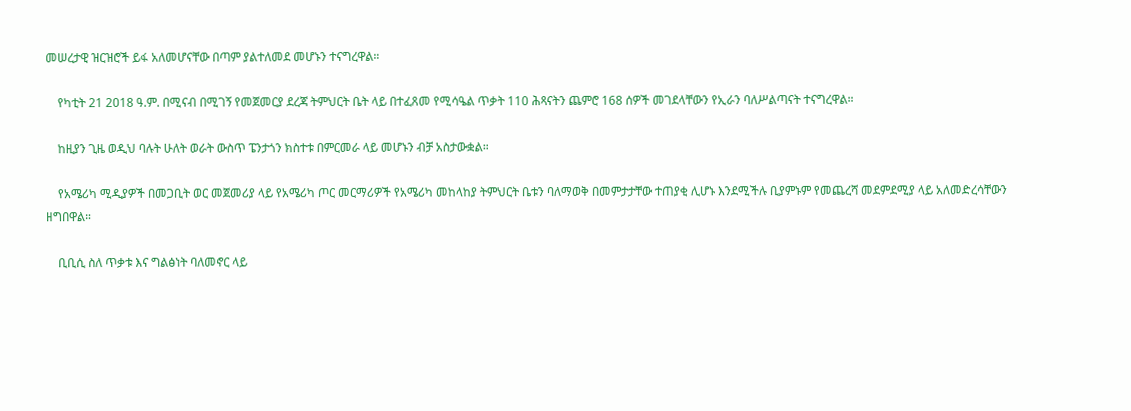መሠረታዊ ዝርዝሮች ይፋ አለመሆናቸው በጣም ያልተለመደ መሆኑን ተናግረዋል።

    የካቲት 21 2018 ዓ.ም. በሚናብ በሚገኝ የመጀመርያ ደረጃ ትምህርት ቤት ላይ በተፈጸመ የሚሳዔል ጥቃት 110 ሕጻናትን ጨምሮ 168 ሰዎች መገደላቸውን የኢራን ባለሥልጣናት ተናግረዋል።

    ከዚያን ጊዜ ወዲህ ባሉት ሁለት ወራት ውስጥ ፔንታጎን ክስተቱ በምርመራ ላይ መሆኑን ብቻ አስታውቋል።

    የአሜሪካ ሚዲያዎች በመጋቢት ወር መጀመሪያ ላይ የአሜሪካ ጦር መርማሪዎች የአሜሪካ መከላከያ ትምህርት ቤቱን ባለማወቅ በመምታታቸው ተጠያቂ ሊሆኑ እንደሚችሉ ቢያምኑም የመጨረሻ መደምደሚያ ላይ አለመድረሳቸውን ዘግበዋል።

    ቢቢሲ ስለ ጥቃቱ እና ግልፅነት ባለመኖር ላይ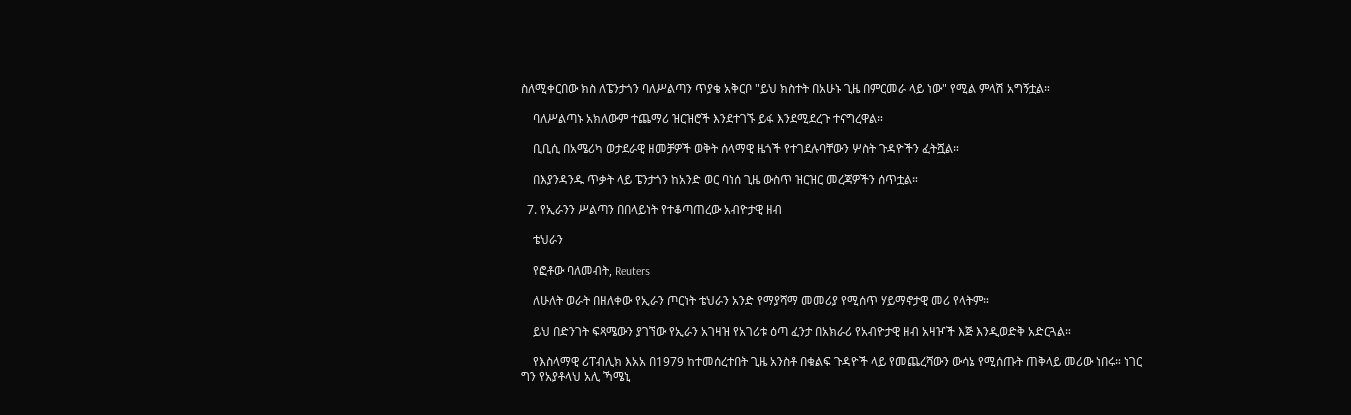ስለሚቀርበው ክስ ለፔንታጎን ባለሥልጣን ጥያቄ አቅርቦ "ይህ ክስተት በአሁኑ ጊዜ በምርመራ ላይ ነው" የሚል ምላሽ አግኝቷል።

    ባለሥልጣኑ አክለውም ተጨማሪ ዝርዝሮች እንደተገኙ ይፋ እንደሚደረጉ ተናግረዋል።

    ቢቢሲ በአሜሪካ ወታደራዊ ዘመቻዎች ወቅት ሰላማዊ ዜጎች የተገደሉባቸውን ሦስት ጉዳዮችን ፈትሿል።

    በእያንዳንዱ ጥቃት ላይ ፔንታጎን ከአንድ ወር ባነሰ ጊዜ ውስጥ ዝርዝር መረጃዎችን ሰጥቷል።

  7. የኢራንን ሥልጣን በበላይነት የተቆጣጠረው አብዮታዊ ዘብ

    ቴህራን

    የፎቶው ባለመብት, Reuters

    ለሁለት ወራት በዘለቀው የኢራን ጦርነት ቴህራን አንድ የማያሻማ መመሪያ የሚሰጥ ሃይማኖታዊ መሪ የላትም።

    ይህ በድንገት ፍጻሜውን ያገኘው የኢራን አገዛዝ የአገሪቱ ዕጣ ፈንታ በአክራሪ የአብዮታዊ ዘብ አዛዦች እጅ እንዲወድቅ አድርጓል።

    የእስላማዊ ሪፐብሊክ እአአ በ1979 ከተመሰረተበት ጊዜ አንስቶ በቁልፍ ጉዳዮች ላይ የመጨረሻውን ውሳኔ የሚሰጡት ጠቅላይ መሪው ነበሩ። ነገር ግን የአያቶላህ አሊ ኻሜኒ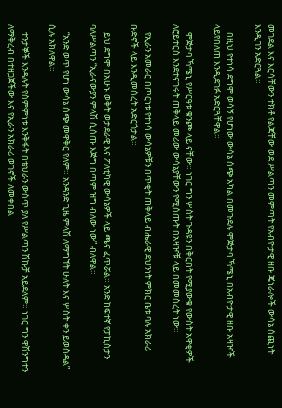መገደል እና እርሳቸውን ተክቶ የልጃቸው ወደ ሥልጣን መምጣት የአብዮታዊ ዘቡ ጄነራሎች ውሳኔ ሰጪነት እንዲገን አድርጓል።

    በዚህ የተነሳ ደግሞ ወሳኝ የሆነው ውሳኔ ሰጭ አካል በመጉደሉ ሞጅታባ ኻሜኒ በአብዮታዊ ዘቡ አዛዦች ላይየበለጠ እንዲደገፉ አድርጓቸዋል።

    ሞጅታባ ኻሜኒ የሥርዓቱ ቁንጮ ላይ ናቸው። ነገር ግን ሦስት ጉዳዩን በቅርበት የሚያውቁ የውስት አዋቂዎች ለሮይተርስ እንደተናገሩት ጠቅላይ መሪው ውሳኔያቸውን የሚሰጡት በአዛዦቹ ላይ በመመስረት ነው።

    የኢራን አመራር በጦርነቱ የተነሳ ውሳኔዎቹን በጥቂት ጠቅላይ ብሔራዊ ደህንነት ምክር ቤቱ ባሉ አክራሪ ቡድኖች ላይ እንዲመሰረት አድርጎታል።

    ይህ ደግሞ በአሁኑ ወቅት ወታደራዊ እና ፖለቲካዊ ውሳኔዎች ላይ ጫና ፈጥሯል። አንድ ከፍተኛ የፓኪስታን ባለሥልጣን “ኢራናውያን ምላሽ ሲሰጡ እጅግ በጣም ዝግ ብለው ነው” ብለዋል።

    “አንድ ወጥ የሆነ ውሳኔ ሰጭ መዋቅር የለም። አንዳንድ ጊዜ ምላሽ ለማግኘት ሁለት እና ሦስት ቀን ይወስዳል” ሲሉ አክለዋል።

    ተንታኞች እንዳሉት የስምምነቱ እንቅፋት በቴህራን ውስጥ ያለ የሥልጣን ሽኩቻ አይደለም። ነገር ግን ዋሽንግተን ለማቅረብ በተዘጋጀችው እና የኢራን አክራሪ ወገኖች ለመቀበል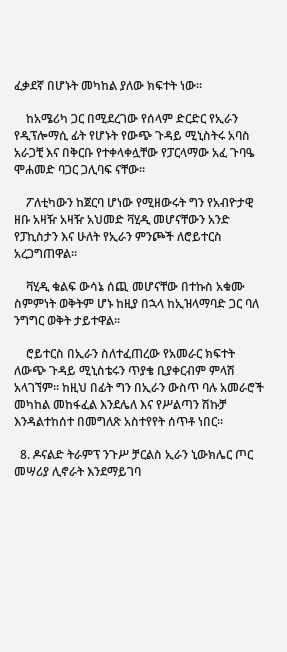ፈቃደኛ በሆኑት መካከል ያለው ክፍተት ነው።

    ከአሜሪካ ጋር በሚደረገው የሰላም ድርድር የኢራን የዲፕሎማሲ ፊት የሆኑት የውጭ ጉዳይ ሚኒስትሩ አባስ አራጋቺ እና በቅርቡ የተቀላቀሏቸው የፓርላማው አፈ ጉባዔ ሞሐመድ ባጋር ጋሊባፍ ናቸው።

    ፖለቲካውን ከጀርባ ሆነው የሚዘውሩት ግን የአብዮታዊ ዘቡ አዛዥ አዛዥ አህመድ ቫሂዲ መሆናቸውን አንድ የፓኪስታን እና ሁለት የኢራን ምንጮች ለሮይተርስ አረጋግጠዋል።

    ቫሂዲ ቁልፍ ውሳኔ ሰጪ መሆናቸው በተኩስ አቁሙ ስምምነት ወቅትም ሆኑ ከዚያ በኋላ ከኢዝላማባድ ጋር ባለ ንግግር ወቅት ታይተዋል።

    ሮይተርስ በኢራን ስለተፈጠረው የአመራር ክፍተት ለውጭ ጉዳይ ሚኒስቴሩን ጥያቄ ቢያቀርብም ምላሽ አላገኘም። ከዚህ በፊት ግን በኢራን ውስጥ ባሉ አመራሮች መካከል መከፋፈል እንደሌለ እና የሥልጣን ሽኩቻ እንዳልተከሰተ በመግለጽ አስተየየት ሰጥቶ ነበር።

  8. ዶናልድ ትራምፕ ንጉሥ ቻርልስ ኢራን ኒውክሌር ጦር መሣሪያ ሊኖራት እንደማይገባ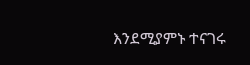እንደሚያምኑ ተናገሩ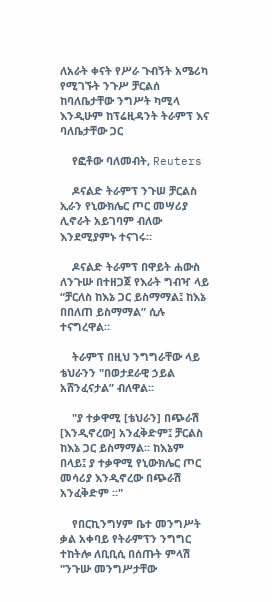ለአራት ቀናት የሥራ ጉብኝት አሜሪካ የሚገኙት ንጉሥ ቻርልሰ ከባለቤታቸው ንግሥት ካሚላ እንዲሁም ከፕሬዚዳንት ትራምፕ እና ባለቤታቸው ጋር

    የፎቶው ባለመብት, Reuters

    ዶናልድ ትራምፕ ንጉሠ ቻርልስ ኢራን የኒውክሌር ጦር መሣሪያ ሊኖራት አይገባም ብለው እንደሚያምኑ ተናገሩ።

    ዶናልድ ትራምፕ በዋይት ሐውስ ለንጉሡ በተዘጋጀ የእራት ግብዣ ላይ “ቻርለስ ከእኔ ጋር ይስማማል፤ ከእኔ በበለጠ ይስማማል” ሲሉ ተናግረዋል።

    ትራምፕ በዚህ ንግግራቸው ላይ ቴህራንን "በወታደራዊ ኃይል አሸንፈናታል” ብለዋል።

    "ያ ተቃዋሚ [ቴህራን] በጭራሽ [እንዲኖረው] አንፈቅድም፤ ቻርልስ ከእኔ ጋር ይስማማል። ከእኔም በላይ፤ ያ ተቃዋሚ የኒውክሌር ጦር መሳሪያ እንዲኖረው በጭራሽ አንፈቅድም ።"

    የበርኪንግሃም ቤተ መንግሥት ቃል አቀባይ የትራምፕን ንግግር ተከትሎ ለቢቢሲ በሰጡት ምላሽ "ንጉሡ መንግሥታቸው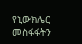የኒውክሌር መስፋፋትን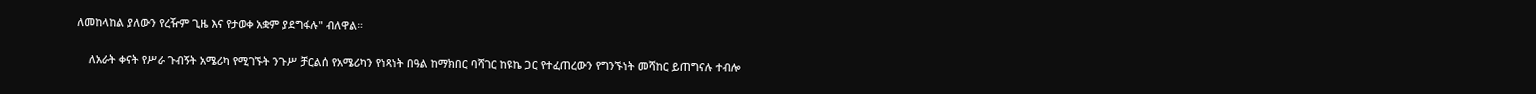ለመከላከል ያለውን የረዥም ጊዜ እና የታወቀ አቋም ያደግፋሉ" ብለዋል።

    ለአራት ቀናት የሥራ ጉብኝት አሜሪካ የሚገኙት ንጉሥ ቻርልሰ የአሜሪካን የነጻነት በዓል ከማክበር ባሻገር ከዩኬ ጋር የተፈጠረውን የግንኙነት መሻከር ይጠግናሉ ተብሎ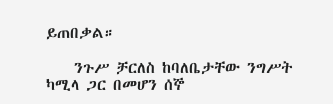ይጠበቃል።

    ንጉሥ ቻርለስ ከባለቤታቸው ንግሥት ካሚላ ጋር በመሆን ሰኞ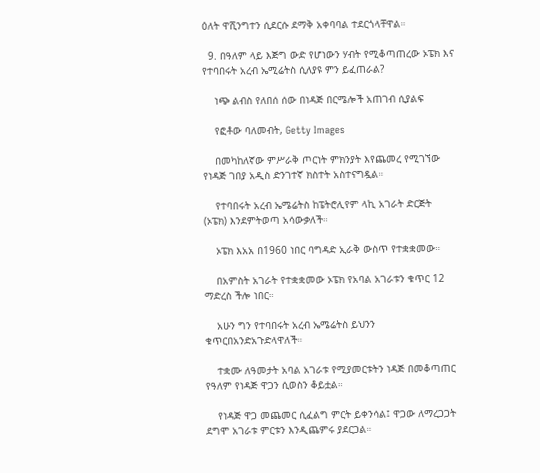ዕለት ዋሺንግተን ሲደርሱ ደማቅ አቀባባል ተደርጎላቸዋል።

  9. በዓለም ላይ እጅግ ውድ የሆነውን ሃብት የሚቆጣጠረው ኦፔክ እና የተባበሩት አረብ ኤሚሬትስ ሲለያዩ ምን ይፈጠራል?

    ነጭ ልብስ የለበሰ ሰው በነዳጅ በርሜሎች አጠገብ ሲያልፍ

    የፎቶው ባለመብት, Getty Images

    በመካከለኛው ምሥራቅ ጦርነት ምክንያት እየጨመረ የሚገኘው የነዳጅ ገበያ አዲስ ድንገተኛ ክስተት አስተናግዷል።

    የተባበሩት አረብ ኤሜሬትስ ከፔትሮሊየም ላኪ አገራት ድርጅት (ኦፔክ) እንደምትወጣ አሳውቃለች።

    ኦፔክ እአአ በ1960 ነበር ባግዳድ ኢራቅ ውስጥ የተቋቋመው።

    በአምስት አገራት የተቋቋመው ኦፔክ የአባል አገራቱን ቁጥር 12 ማድረስ ችሎ ነበር።

    አሁን ግን የተባበሩት አረብ ኤሜሬትስ ይህንን ቁጥርበአንድአጉድላዋለች።

    ተቋሙ ለዓመታት አባል አገራቱ የሚያመርቱትን ነዳጅ በመቆጣጠር የዓለም የነዳጅ ዋጋን ሲወስን ቆይቷል።

    የነዳጅ ዋጋ መጨመር ሲፈልግ ምርት ይቀንሳል፤ ዋጋው ለማረጋጋት ደግሞ አገራቱ ምርቱን እንዲጨምሩ ያደርጋል።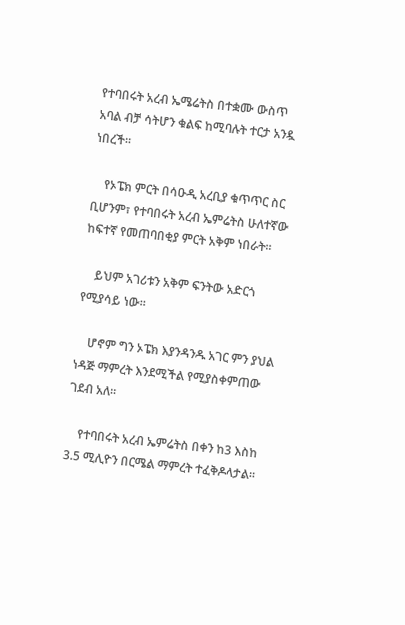የተባበሩት አረብ ኤሜሬትስ በተቋሙ ውስጥ አባል ብቻ ሳትሆን ቁልፍ ከሚባሉት ተርታ አንዷ ነበረች።

    የኦፔክ ምርት በሳዑዲ አረቢያ ቁጥጥር ስር ቢሆንም፣ የተባበሩት አረብ ኤምሬትስ ሁለተኛው ከፍተኛ የመጠባበቂያ ምርት አቅም ነበራት።

    ይህም አገሪቱን አቅም ፍንትው አድርጎ የሚያሳይ ነው።

    ሆኖም ግን ኦፔክ እያንዳንዱ አገር ምን ያህል ነዳጅ ማምረት እንደሚችል የሚያስቀምጠው ገደብ አለ።

    የተባበሩት አረብ ኤምሬትስ በቀን ከ3 እስከ 3.5 ሚሊዮን በርሜል ማምረት ተፈቅዶላታል።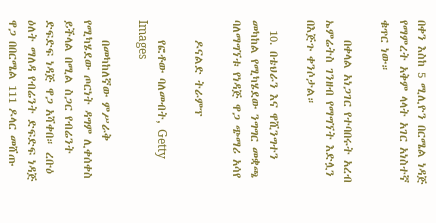በቀን እስከ 5 ሚሊዮን በርሜል ነዳጅ የማምረት አቅም ላላት አገር አነስተኛ ቁጥር ነው።

    በቀላል አነጋገር የተባበሩት አረብ ኤምሬትስ ገንዘብ የማግኘት እድሏን በእጅጉ ቀንሶታል።

  10. በቴህራን እና ዋሺንግተን መካከል የሚካሄደው ንግግር መቋጫ ባለማግኘቱ የነዳጅ ዋጋ ጭማሪ አሳየ

    ዶናልድ ትራምፕ

    የፎቶው ባለመብት, Getty Images

    በመካከለኛው ምሥራቅ የሚካሄደው ጦርነት ዳግም ሊቀሰቀስ ይችላል በሚል ስጋር የብሬንት ድፍድፍ ነዳጅ ዋጋ አሻቀበ። ረቡዕ ዕለት ማለዳ የብሬንት ድፍድፍ ነዳጅ ዋጋ በበርሜል 111 ዶላር መሸጡ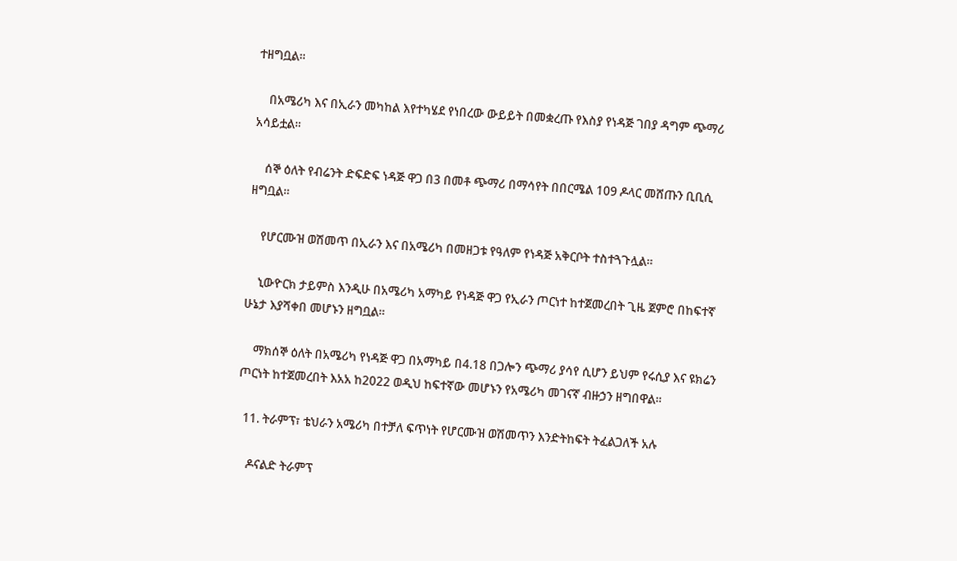ተዘግቧል።

    በአሜሪካ እና በኢራን መካከል እየተካሄደ የነበረው ውይይት በመቋረጡ የእስያ የነዳጅ ገበያ ዳግም ጭማሪ አሳይቷል።

    ሰኞ ዕለት የብሬንት ድፍድፍ ነዳጅ ዋጋ በ3 በመቶ ጭማሪ በማሳየት በበርሜል 109 ዶላር መሸጡን ቢቢሲ ዘግቧል።

    የሆርሙዝ ወሽመጥ በኢራን እና በአሜሪካ በመዘጋቱ የዓለም የነዳጅ አቅርቦት ተስተጓጉሏል።

    ኒውዮርክ ታይምስ እንዲሁ በአሜሪካ አማካይ የነዳጅ ዋጋ የኢራን ጦርነተ ከተጀመረበት ጊዜ ጀምሮ በከፍተኛ ሁኔታ እያሻቀበ መሆኑን ዘግቧል።

    ማክሰኞ ዕለት በአሜሪካ የነዳጅ ዋጋ በአማካይ በ4.18 በጋሎን ጭማሪ ያሳየ ሲሆን ይህም የሩሲያ እና ዩክሬን ጦርነት ከተጀመረበት እአአ ከ2022 ወዲህ ከፍተኛው መሆኑን የአሜሪካ መገናኛ ብዙኃን ዘግበዋል።

  11. ትራምፕ፣ ቴህራን አሜሪካ በተቻለ ፍጥነት የሆርሙዝ ወሽመጥን እንድትከፍት ትፈልጋለች አሉ

    ዶናልድ ትራምፕ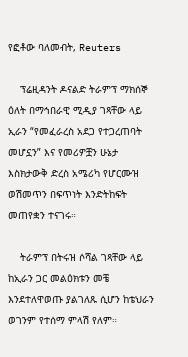የፎቶው ባለመብት, Reuters

    ፕሬዚዳንት ዶናልድ ትራምፕ ማክሰኞ ዕለት በማኅበራዊ ሚዲያ ገጻቸው ላይ ኢራን “የመፈራረስ አደጋ የተጋረጠባት መሆኗን” እና የመሪዎቿን ሁኔታ እስክታውቅ ድረስ አሜሪካ የሆርሙዝ ወሽመጥን በፍጥነት እንድትከፍት መጠየቋን ተናገሩ።

    ትራምፕ በትሩዝ ሶሻል ገጻቸው ላይ ከኢራን ጋር መልዕክቱን መቼ እንደተለዋወጡ ያልገለጹ ሲሆን ከቴህራን ወገንም የተሰማ ምላሽ የለም።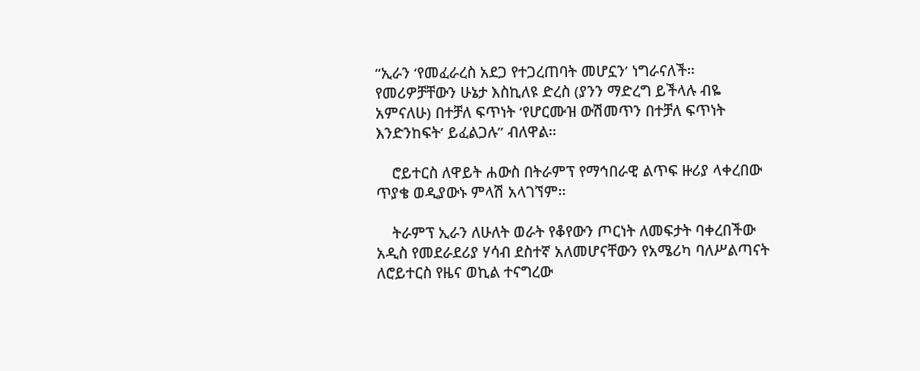“ኢራን ‘የመፈራረስ አደጋ የተጋረጠባት መሆኗን’ ነግራናለች። የመሪዎቻቸውን ሁኔታ እስኪለዩ ድረስ (ያንን ማድረግ ይችላሉ ብዬ አምናለሁ) በተቻለ ፍጥነት ‘የሆርሙዝ ውሽመጥን በተቻለ ፍጥነት እንድንከፍት’ ይፈልጋሉ” ብለዋል።

    ሮይተርስ ለዋይት ሐውስ በትራምፕ የማኅበራዊ ልጥፍ ዙሪያ ላቀረበው ጥያቄ ወዲያውኑ ምላሽ አላገኘም።

    ትራምፕ ኢራን ለሁለት ወራት የቆየውን ጦርነት ለመፍታት ባቀረበችው አዲስ የመደራደሪያ ሃሳብ ደስተኛ አለመሆናቸውን የአሜሪካ ባለሥልጣናት ለሮይተርስ የዜና ወኪል ተናግረው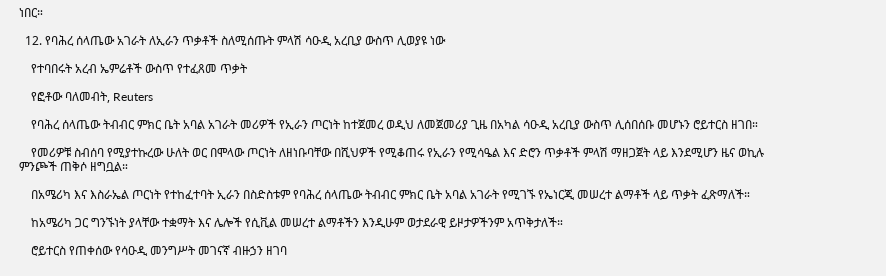ነበር።

  12. የባሕረ ሰላጤው አገራት ለኢራን ጥቃቶች ስለሚሰጡት ምላሽ ሳዑዲ አረቢያ ውስጥ ሊወያዩ ነው

    የተባበሩት አረብ ኤምሬቶች ውስጥ የተፈጸመ ጥቃት

    የፎቶው ባለመብት, Reuters

    የባሕረ ሰላጤው ትብብር ምክር ቤት አባል አገራት መሪዎች የኢራን ጦርነት ከተጀመረ ወዲህ ለመጀመሪያ ጊዜ በአካል ሳዑዲ አረቢያ ውስጥ ሊሰበሰቡ መሆኑን ሮይተርስ ዘገበ።

    የመሪዎቹ ስብሰባ የሚያተኩረው ሁለት ወር በሞላው ጦርነት ለዘነቡባቸው በሺህዎች የሚቆጠሩ የኢራን የሚሳዔል እና ድሮን ጥቃቶች ምላሽ ማዘጋጀት ላይ እንደሚሆን ዜና ወኪሉ ምንጮች ጠቅሶ ዘግቧል።

    በአሜሪካ እና እስራኤል ጦርነት የተከፈተባት ኢራን በስድስቱም የባሕረ ሰላጤው ትብብር ምክር ቤት አባል አገራት የሚገኙ የኤነርጂ መሠረተ ልማቶች ላይ ጥቃት ፈጽማለች።

    ከአሜሪካ ጋር ግንኙነት ያላቸው ተቋማት እና ሌሎች የሲቪል መሠረተ ልማቶችን እንዲሁም ወታደራዊ ይዞታዎችንም አጥቅታለች።

    ሮይተርስ የጠቀሰው የሳዑዲ መንግሥት መገናኛ ብዙኃን ዘገባ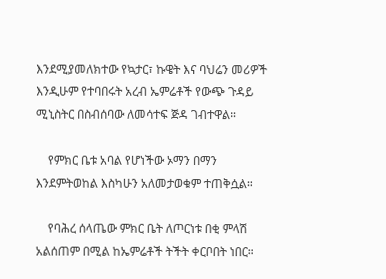እንደሚያመለክተው የኳታር፣ ኩዌት እና ባህሬን መሪዎች እንዲሁም የተባበሩት አረብ ኤምሬቶች የውጭ ጉዳይ ሚኒስትር በስብሰባው ለመሳተፍ ጅዳ ገብተዋል።

    የምክር ቤቱ አባል የሆነችው ኦማን በማን እንደምትወከል እስካሁን አለመታወቁም ተጠቅሷል።

    የባሕረ ሰላጤው ምክር ቤት ለጦርነቱ በቂ ምላሽ አልሰጠም በሚል ከኤምሬቶች ትችት ቀርቦበት ነበር።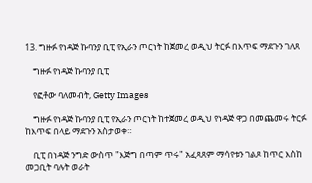13. ግዙፉ የነዳጅ ኩባንያ ቢፒ የኢራን ጦርነት ከጀመረ ወዲህ ትርፉ በእጥፍ ማደጉን ገለጸ

    ግዙፉ የነዳጅ ኩባንያ ቢፒ

    የፎቶው ባለመብት, Getty Images

    ግዙፉ የነዳጅ ኩባንያ ቢፒ የኢራን ጦርነት ከተጀመረ ወዲህ የነዳጅ ዋጋ በመጨመሩ ትርፉ ከእጥፍ በላይ ማደጉን አስታወቀ።

    ቢፒ በነዳጅ ንግድ ውስጥ "እጅግ በጣም ጥሩ" አፈጻጸም ማሳየቱን ገልጾ ከጥር እስከ መጋቢት ባሉት ወራት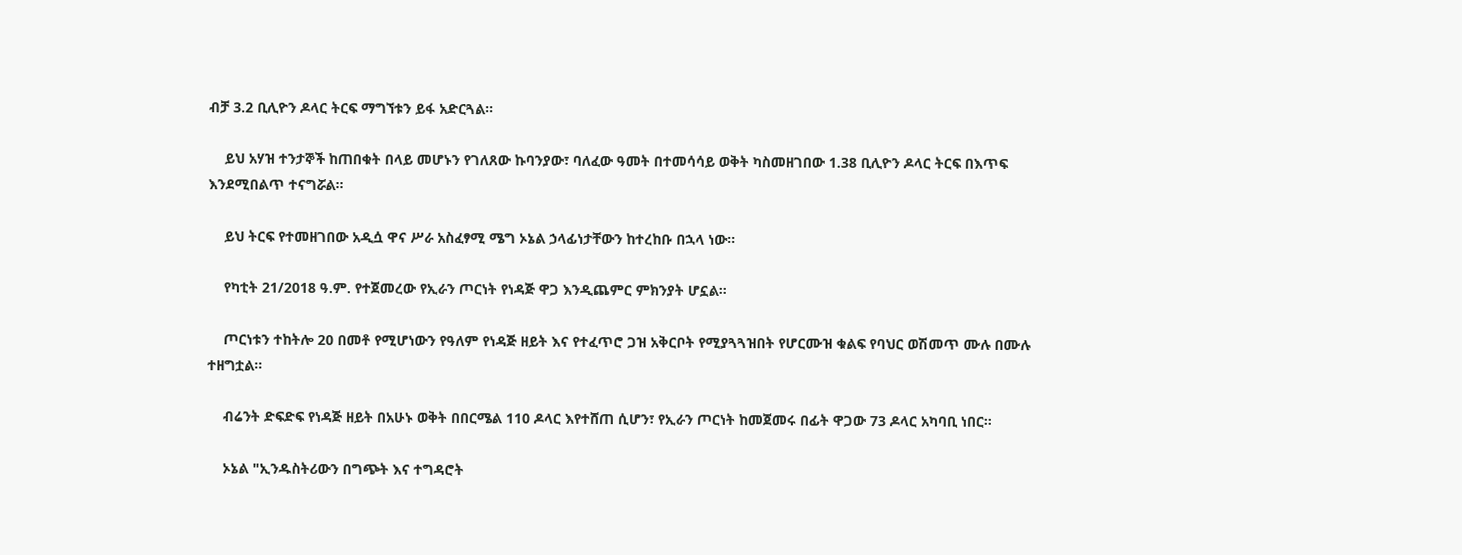ብቻ 3.2 ቢሊዮን ዶላር ትርፍ ማግኘቱን ይፋ አድርጓል።

    ይህ አሃዝ ተንታኞች ከጠበቁት በላይ መሆኑን የገለጸው ኩባንያው፣ ባለፈው ዓመት በተመሳሳይ ወቅት ካስመዘገበው 1.38 ቢሊዮን ዶላር ትርፍ በእጥፍ እንደሚበልጥ ተናግሯል።

    ይህ ትርፍ የተመዘገበው አዲሷ ዋና ሥራ አስፈፃሚ ሜግ ኦኔል ኃላፊነታቸውን ከተረከቡ በኋላ ነው።

    የካቲት 21/2018 ዓ.ም. የተጀመረው የኢራን ጦርነት የነዳጅ ዋጋ እንዲጨምር ምክንያት ሆኗል።

    ጦርነቱን ተከትሎ 20 በመቶ የሚሆነውን የዓለም የነዳጅ ዘይት እና የተፈጥሮ ጋዝ አቅርቦት የሚያጓጓዝበት የሆርሙዝ ቁልፍ የባህር ወሽመጥ ሙሉ በሙሉ ተዘግቷል።

    ብሬንት ድፍድፍ የነዳጅ ዘይት በአሁኑ ወቅት በበርሜል 110 ዶላር እየተሸጠ ሲሆን፣ የኢራን ጦርነት ከመጀመሩ በፊት ዋጋው 73 ዶላር አካባቢ ነበር።

    ኦኔል "ኢንዱስትሪውን በግጭት እና ተግዳሮት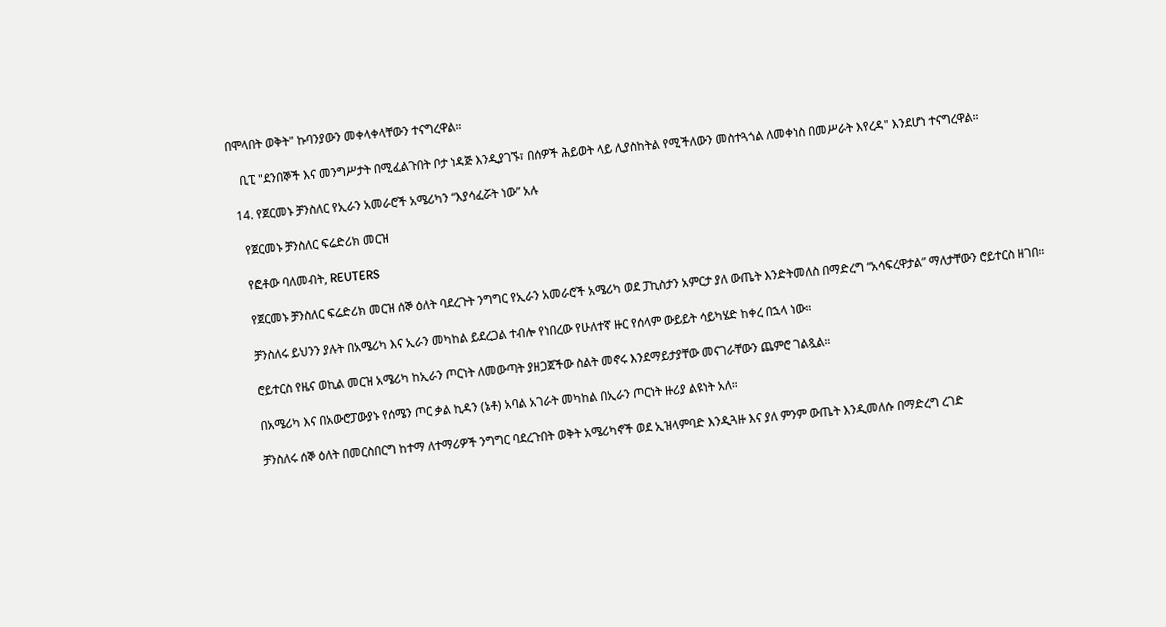በሞላበት ወቅት" ኩባንያውን መቀላቀላቸውን ተናግረዋል።

    ቢፒ "ደንበኞች እና መንግሥታት በሚፈልጉበት ቦታ ነዳጅ እንዲያገኙ፣ በሰዎች ሕይወት ላይ ሊያስከትል የሚችለውን መስተጓጎል ለመቀነስ በመሥራት እየረዳ" እንደሆነ ተናግረዋል።

  14. የጀርመኑ ቻንስለር የኢራን አመራሮች አሜሪካን “እያሳፈሯት ነው” አሉ

    የጀርመኑ ቻንስለር ፍሬድሪክ መርዝ

    የፎቶው ባለመብት, REUTERS

    የጀርመኑ ቻንስለር ፍሬድሪክ መርዝ ሰኞ ዕለት ባደረጉት ንግግር የኢራን አመራሮች አሜሪካ ወደ ፓኪስታን አምርታ ያለ ውጤት እንድትመለስ በማድረግ “አሳፍረዋታል” ማለታቸውን ሮይተርስ ዘገበ።

    ቻንስለሩ ይህንን ያሉት በአሜሪካ እና ኢራን መካከል ይደረጋል ተብሎ የነበረው የሁለተኛ ዙር የሰላም ውይይት ሳይካሄድ ከቀረ በኋላ ነው።

    ሮይተርስ የዜና ወኪል መርዝ አሜሪካ ከኢራን ጦርነት ለመውጣት ያዘጋጀችው ስልት መኖሩ እንደማይታያቸው መናገራቸውን ጨምሮ ገልጿል።

    በአሜሪካ እና በአውሮፓውያኑ የሰሜን ጦር ቃል ኪዳን (ኔቶ) አባል አገራት መካከል በኢራን ጦርነት ዙሪያ ልዩነት አለ።

    ቻንስለሩ ሰኞ ዕለት በመርስበርግ ከተማ ለተማሪዎች ንግግር ባደረጉበት ወቅት አሜሪካኖች ወደ ኢዝላምባድ እንዲጓዙ እና ያለ ምንም ውጤት እንዲመለሱ በማድረግ ረገድ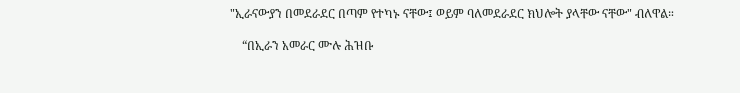"ኢራናውያን በመደራደር በጣም የተካኑ ናቸው፤ ወይም ባለመደራደር ክህሎት ያላቸው ናቸው" ብለዋል።

    “በኢራን አመራር ሙሉ ሕዝቡ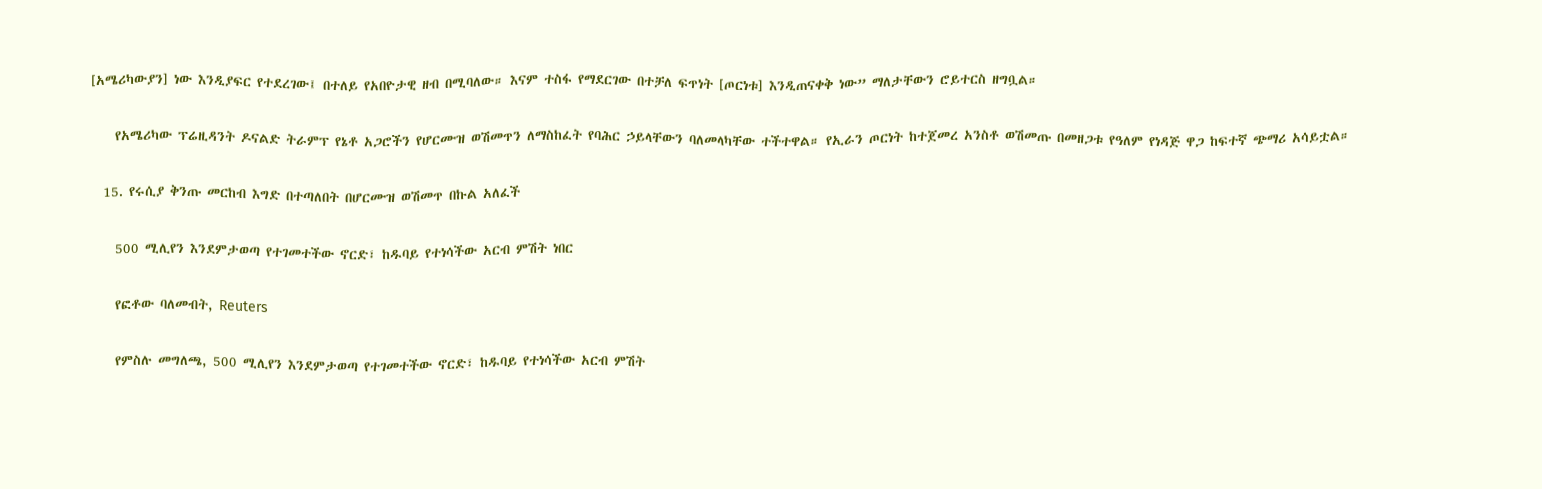[አሜሪካውያን] ነው እንዲያፍር የተደረገው፤ በተለይ የአበዮታዊ ዘብ በሚባለው። እናም ተስፋ የማደርገው በተቻለ ፍጥነት [ጦርነቱ] እንዲጠናቀቅ ነው” ማለታቸውን ሮይተርስ ዘግቧል።

    የአሜሪካው ፕሬዚዳንት ዶናልድ ትራምፕ የኔቶ አጋሮችን የሆርሙዝ ወሽመጥን ለማስከፈት የባሕር ኃይላቸውን ባለመላካቸው ተችተዋል። የኢራን ጦርነት ከተጀመረ አንስቶ ወሽመጡ በመዘጋቱ የዓለም የነዳጅ ዋጋ ከፍተኛ ጭማሪ አሳይቷል።

  15. የሩሲያ ቅንጡ መርከብ እግድ በተጣለበት በሆርሙዝ ወሽመጥ በኩል አለፈች

    500 ሚሊየን እንደምታወጣ የተገመተችው ኖርድ፣ ከዱባይ የተነሳችው አርብ ምሽት ነበር

    የፎቶው ባለመብት, Reuters

    የምስሉ መግለጫ, 500 ሚሊየን እንደምታወጣ የተገመተችው ኖርድ፣ ከዱባይ የተነሳችው አርብ ምሽት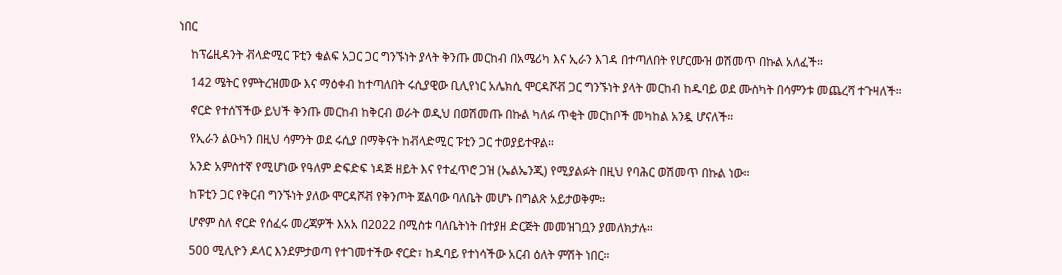ነበር

    ከፕሬዚዳንት ቭላድሚር ፑቲን ቁልፍ አጋር ጋር ግንኙነት ያላት ቅንጡ መርከብ በአሜሪካ እና ኢራን እገዳ በተጣለበት የሆርሙዝ ወሽመጥ በኩል አለፈች።

    142 ሜትር የምትረዝመው እና ማዕቀብ ከተጣለበት ሩሲያዊው ቢሊየነር አሌክሲ ሞርዳሾቭ ጋር ግንኙነት ያላት መርከብ ከዱባይ ወደ ሙስካት በሳምንቱ መጨረሻ ተጉዛለች።

    ኖርድ የተሰኘችው ይህች ቅንጡ መርከብ ከቅርብ ወራት ወዲህ በወሽመጡ በኩል ካለፉ ጥቂት መርከቦች መካከል አንዷ ሆናለች።

    የኢራን ልዑካን በዚህ ሳምንት ወደ ሩሲያ በማቅናት ከቭላድሚር ፑቲን ጋር ተወያይተዋል።

    አንድ አምስተኛ የሚሆነው የዓለም ድፍድፍ ነዳጅ ዘይት እና የተፈጥሮ ጋዝ (ኤልኤንጂ) የሚያልፉት በዚህ የባሕር ወሽመጥ በኩል ነው።

    ከፑቲን ጋር የቅርብ ግንኙነት ያለው ሞርዳሾቭ የቅንጦት ጀልባው ባለቤት መሆኑ በግልጽ አይታወቅም።

    ሆኖም ስለ ኖርድ የሰፈሩ መረጃዎች እአአ በ2022 በሚስቱ ባለቤትነት በተያዘ ድርጅት መመዝገቧን ያመለክታሉ።

    500 ሚሊዮን ዶላር እንደምታወጣ የተገመተችው ኖርድ፣ ከዱባይ የተነሳችው አርብ ዕለት ምሽት ነበር።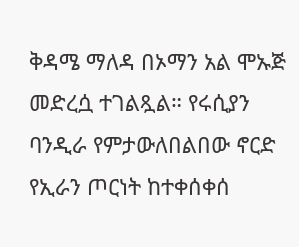ቅዳሜ ማለዳ በኦማን አል ሞኡጅ መድረሷ ተገልጿል። የሩሲያን ባንዲራ የምታውለበልበው ኖርድ የኢራን ጦርነት ከተቀሰቀሰ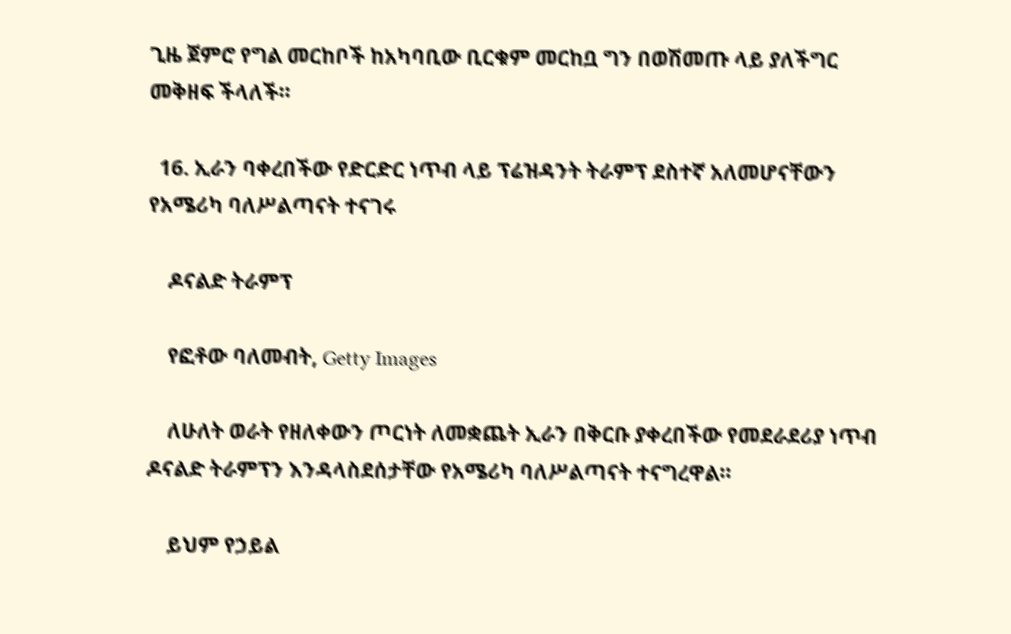ጊዜ ጀምሮ የግል መርከቦች ከአካባቢው ቢርቁም መርከቧ ግን በወሽመጡ ላይ ያለችግር መቅዘፍ ችላለች።

  16. ኢራን ባቀረበችው የድርድር ነጥብ ላይ ፕሬዝዳንት ትራምፕ ደስተኛ አለመሆናቸውን የአሜሪካ ባለሥልጣናት ተናገሩ

    ዶናልድ ትራምፕ

    የፎቶው ባለመብት, Getty Images

    ለሁለት ወራት የዘለቀውን ጦርነት ለመቋጨት ኢራን በቅርቡ ያቀረበችው የመደራደሪያ ነጥብ ዶናልድ ትራምፕን እንዳላስደሰታቸው የአሜሪካ ባለሥልጣናት ተናግረዋል።

    ይህም የኃይል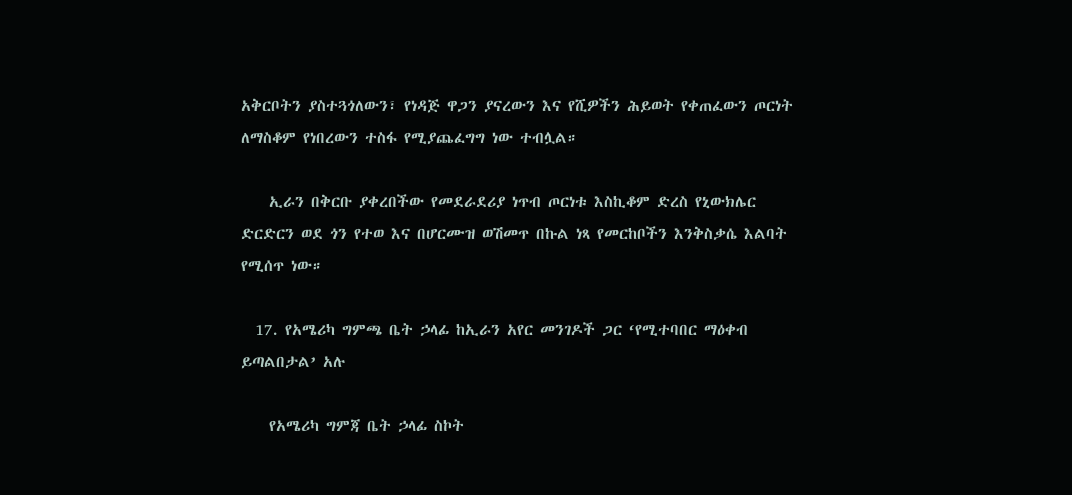አቅርቦትን ያስተጓጎለውን፣ የነዳጅ ዋጋን ያናረውን እና የሺዎችን ሕይወት የቀጠፈውን ጦርነት ለማስቆም የነበረውን ተስፋ የሚያጨፈግግ ነው ተብሏል።

    ኢራን በቅርቡ ያቀረበችው የመደራደሪያ ነጥብ ጦርነቱ እስኪቆም ድረስ የኒውክሌር ድርድርን ወደ ጎን የተወ እና በሆርሙዝ ወሽመጥ በኩል ነጻ የመርከቦችን እንቅስቃሴ እልባት የሚሰጥ ነው።

  17. የአሜሪካ ግምጫ ቤት ኃላፊ ከኢራን አየር መንገዶች ጋር ‘የሚተባበር ማዕቀብ ይጣልበታል’ አሉ

    የአሜሪካ ግምጃ ቤት ኃላፊ ስኮት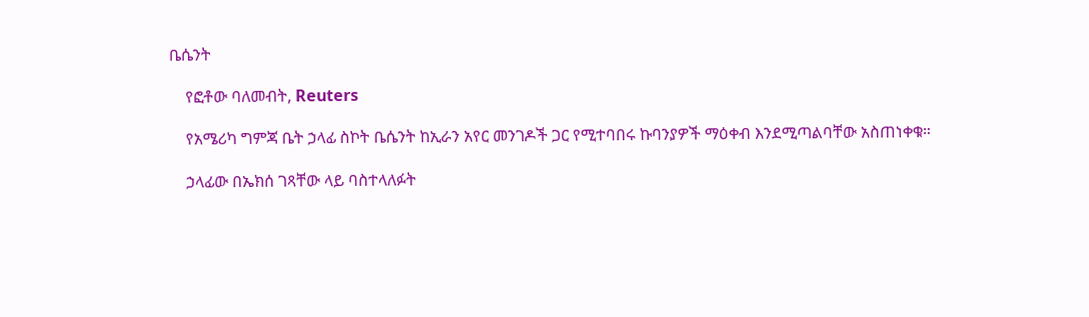ቤሴንት

    የፎቶው ባለመብት, Reuters

    የአሜሪካ ግምጃ ቤት ኃላፊ ስኮት ቤሴንት ከኢራን አየር መንገዶች ጋር የሚተባበሩ ኩባንያዎች ማዕቀብ እንደሚጣልባቸው አስጠነቀቁ።

    ኃላፊው በኤክሰ ገጻቸው ላይ ባስተላለፉት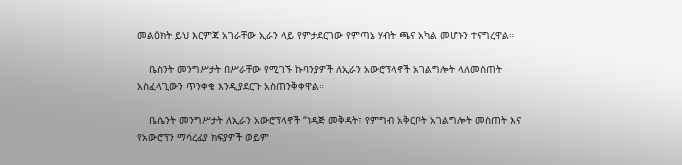መልዕክት ይህ እርምጃ አገራቸው ኢራን ላይ የምታደርገው የምጣኔ ሃብት ጫና አካል መሆኑን ተናግረዋል።

    ቤስንት መንግሥታት በሥራቸው የሚገኙ ኩባንያዎች ለኢራን አውሮፕላኖች አገልግሎት ላለመስጠት አስፈላጊውን ጥንቀቄ እንዲያደርጉ አስጠንቅቀዋል።

    ቤሴንት መንግሥታት ለኢራን አውሮፕላኖች “ነዳጅ መቅዳት፣ የምግብ አቅርቦት አገልግሎት መስጠት እና የአውሮፕን ማሳረፊያ ክፍያዎች ወይም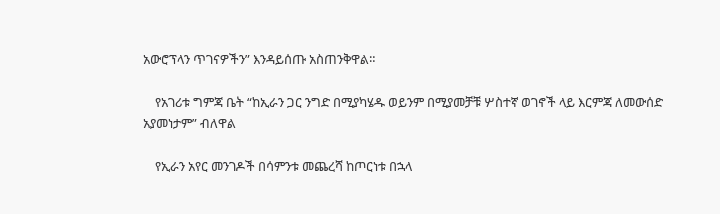አውሮፕላን ጥገናዎችን” እንዳይሰጡ አስጠንቅዋል።

    የአገሪቱ ግምጃ ቤት “ከኢራን ጋር ንግድ በሚያካሄዱ ወይንም በሚያመቻቹ ሦስተኛ ወገኖች ላይ እርምጃ ለመውሰድ አያመነታም” ብለዋል

    የኢራን አየር መንገዶች በሳምንቱ መጨረሻ ከጦርነቱ በኋላ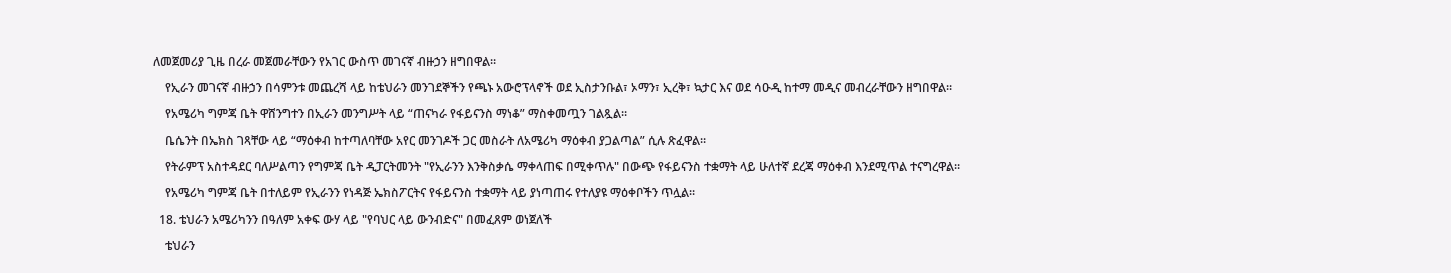ለመጀመሪያ ጊዜ በረራ መጀመራቸውን የአገር ውስጥ መገናኛ ብዙኃን ዘግበዋል።

    የኢራን መገናኛ ብዙኃን በሳምንቱ መጨረሻ ላይ ከቴህራን መንገደኞችን የጫኑ አውሮፕላኖች ወደ ኢስታንቡል፣ ኦማን፣ ኢረቅ፣ ኳታር እና ወደ ሳዑዲ ከተማ መዲና መብረራቸውን ዘግበዋል።

    የአሜሪካ ግምጃ ቤት ዋሸንግተን በኢራን መንግሥት ላይ “ጠናካራ የፋይናንስ ማነቆ” ማስቀመጧን ገልጿል።

    ቤሴንት በኤክስ ገጻቸው ላይ “ማዕቀብ ከተጣለባቸው አየር መንገዶች ጋር መስራት ለአሜሪካ ማዕቀብ ያጋልጣል” ሲሉ ጽፈዋል።

    የትራምፕ አስተዳደር ባለሥልጣን የግምጃ ቤት ዲፓርትመንት "የኢራንን እንቅስቃሴ ማቀላጠፍ በሚቀጥሉ" በውጭ የፋይናንስ ተቋማት ላይ ሁለተኛ ደረጃ ማዕቀብ እንደሚጥል ተናግረዋል።

    የአሜሪካ ግምጃ ቤት በተለይም የኢራንን የነዳጅ ኤክስፖርትና የፋይናንስ ተቋማት ላይ ያነጣጠሩ የተለያዩ ማዕቀቦችን ጥሏል።

  18. ቴህራን አሜሪካንን በዓለም አቀፍ ውሃ ላይ "የባህር ላይ ውንብድና" በመፈጸም ወነጀለች

    ቴህራን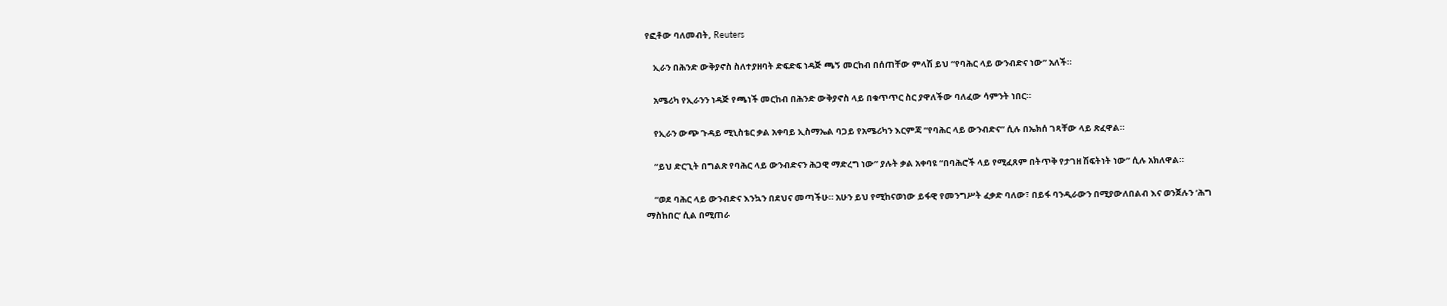የፎቶው ባለመብት, Reuters

    ኢራን በሕንድ ውቅያኖስ ስለተያዘባት ድፍድፍ ነዳጅ ጫኝ መርከብ በሰጠቸው ምላሽ ይህ “የባሕር ላይ ውንብድና ነው” አለች።

    አሜሪካ የኢራንን ነዳጅ የጫነች መርከብ በሕንድ ውቅያኖስ ላይ በቁጥጥር ስር ያዋለችው ባለፈው ሳምንት ነበር።

    የኢራን ውጭ ጉዳይ ሚኒስቴር ቃል አቀባይ ኢስማኤል ባጋይ የአሜሪካን እርምጃ “የባሕር ላይ ውንብድና” ሲሉ በኤክሰ ገጻቸው ላይ ጽፈዋል።

    “ይህ ድርጊት በግልጽ የባሕር ላይ ውንብድናን ሕጋዊ ማድረግ ነው” ያሉት ቃል አቀባዩ “በባሕሮች ላይ የሚፈጸም በትጥቅ የታገዘ ሽፍትነት ነው” ሲሉ አክለዋል።

    “ወደ ባሕር ላይ ውንብድና እንኳን በደህና መጣችሁ። አሁን ይህ የሚከናወነው ይፋዊ የመንግሥት ፈቃድ ባለው፣ በይፋ ባንዲራውን በሚያውለበልብ እና ወንጀሉን ‘ሕግ ማስከበር’ ሲል በሚጠራ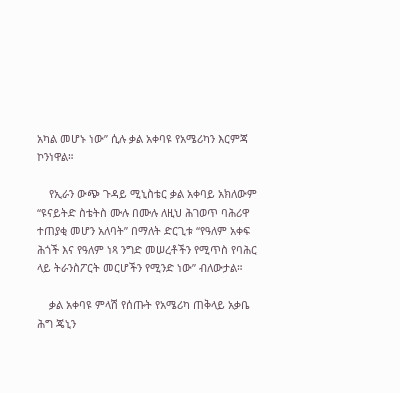አካል መሆኑ ነው” ሲሉ ቃል አቀባዩ የአሜሪካን እርምጃ ኮንነዋል።

    የኢራን ውጭ ጉዳይ ሚኒስቴር ቃል አቀባይ አክለውም “ዩናይትድ ስቴትስ ሙሉ በሙሉ ለዚህ ሕገወጥ ባሕሪዋ ተጠያቂ መሆን አለባት” በማለት ድርጊቱ “የዓለም አቀፍ ሕጎች እና የዓለም ነጻ ንግድ መሠረቶችን የሚጥስ የባሕር ላይ ትራንስፖርት መርሆችን የሚንድ ነው” ብለውታል።

    ቃል አቀባዩ ምላሽ የሰጡት የአሜሪካ ጠቅላይ አቃቤ ሕግ ጄኒን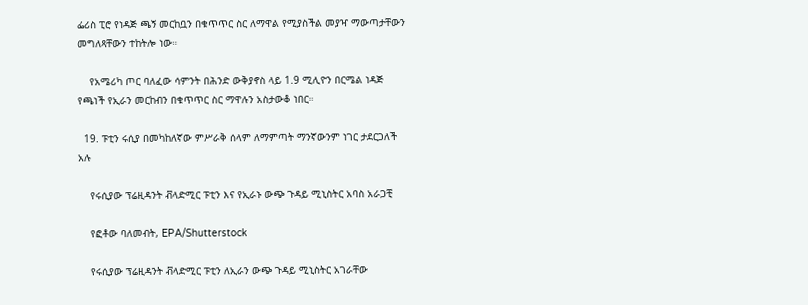ፌሪስ ፒሮ የነዳጅ ጫኝ መርከቧን በቁጥጥር ስር ለማዋል የሚያስችል መያዣ ማውጣታቸውን መግለጻቸውን ተከትሎ ነው።

    የአሜሪካ ጦር ባለፈው ሳምንት በሕንድ ውቅያኖስ ላይ 1.9 ሚሊዮን በርሜል ነዳጅ የጫነች የኢራን መርከብን በቁጥጥር ስር ማዋሉን አስታውቆ ነበር።

  19. ፑቲን ሩሲያ በመካከለኛው ምሥራቅ ሰላም ለማምጣት ማንኛውንም ነገር ታደርጋለች አሉ

    የሩሲያው ፕሬዚዳንት ቭላድሚር ፑቲን እና የኢራኑ ውጭ ጉዳይ ሚኒስትር አባስ አራጋቺ

    የፎቶው ባለመብት, EPA/Shutterstock

    የሩሲያው ፕሬዚዳንት ቭላድሚር ፑቲን ለኢራን ውጭ ጉዳይ ሚኒስትር አገራቸው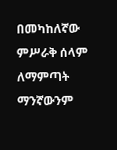በመካከለኛው ምሥራቅ ሰላም ለማምጣት ማንኛውንም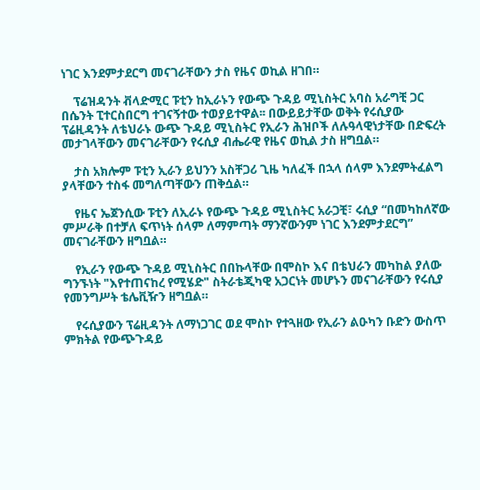ነገር እንደምታደርግ መናገራቸውን ታስ የዜና ወኪል ዘገበ።

    ፕሬዝዳንት ቭላድሚር ፑቲን ከኢራኑን የውጭ ጉዳይ ሚኒስትር አባስ አራግቺ ጋር በሴንት ፒተርስበርግ ተገናኝተው ተወያይተዋል፡፡ በውይይታቸው ወቅት የሩሲያው ፕሬዚዳንት ለቴህራኑ ውጭ ጉዳይ ሚኒስትር የኢራን ሕዝቦች ለሉዓላዊነታቸው በድፍረት መታገላቸውን መናገራቸውን የሩሲያ ብሔራዊ የዜና ወኪል ታስ ዘግቧል።

    ታስ አክሎም ፑቲን ኢራን ይህንን አስቸጋሪ ጊዜ ካለፈች በኋላ ሰላም እንደምትፈልግ ያላቸውን ተስፋ መግለጣቸውን ጠቅሷል።

    የዜና ኤጀንሲው ፑቲን ለኢራኑ የውጭ ጉዳይ ሚኒስትር አራጋቺ፣ ሩሲያ “በመካከለኛው ምሥራቅ በተቻለ ፍጥነት ሰላም ለማምጣት ማንኛውንም ነገር እንደምታደርግ” መናገራቸውን ዘግቧል።

    የኢራን የውጭ ጉዳይ ሚኒስትር በበኩላቸው በሞስኮ እና በቴህራን መካከል ያለው ግንኙነት "እየተጠናከረ የሚሄድ" ስትራቴጂካዊ አጋርነት መሆኑን መናገራቸውን የሩሲያ የመንግሥት ቴሌቪዥን ዘግቧል።

    የሩሲያውን ፕሬዚዳንት ለማነጋገር ወደ ሞስኮ የተጓዘው የኢራን ልዑካን ቡድን ውስጥ ምክትል የውጭጉዳይ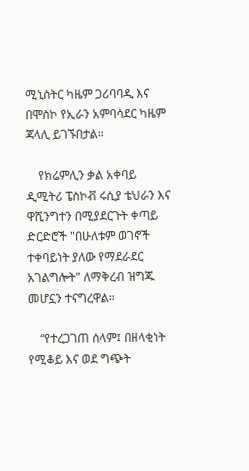ሚኒስትር ካዜም ጋሪባባዲ እና በሞስኮ የኢራን አምባሳደር ካዜም ጃላሊ ይገኙበታል።

    የክሬምሊን ቃል አቀባይ ዲሚትሪ ፔስኮቭ ሩሲያ ቴህራን እና ዋሺንግተን በሚያደርጉት ቀጣይ ድርድሮች "በሁለቱም ወገኖች ተቀባይነት ያለው የማደራደር አገልግሎት" ለማቅረብ ዝግጁ መሆኗን ተናግረዋል።

    “የተረጋገጠ ሰላም፤ በዘላቂነት የሚቆይ እና ወደ ግጭት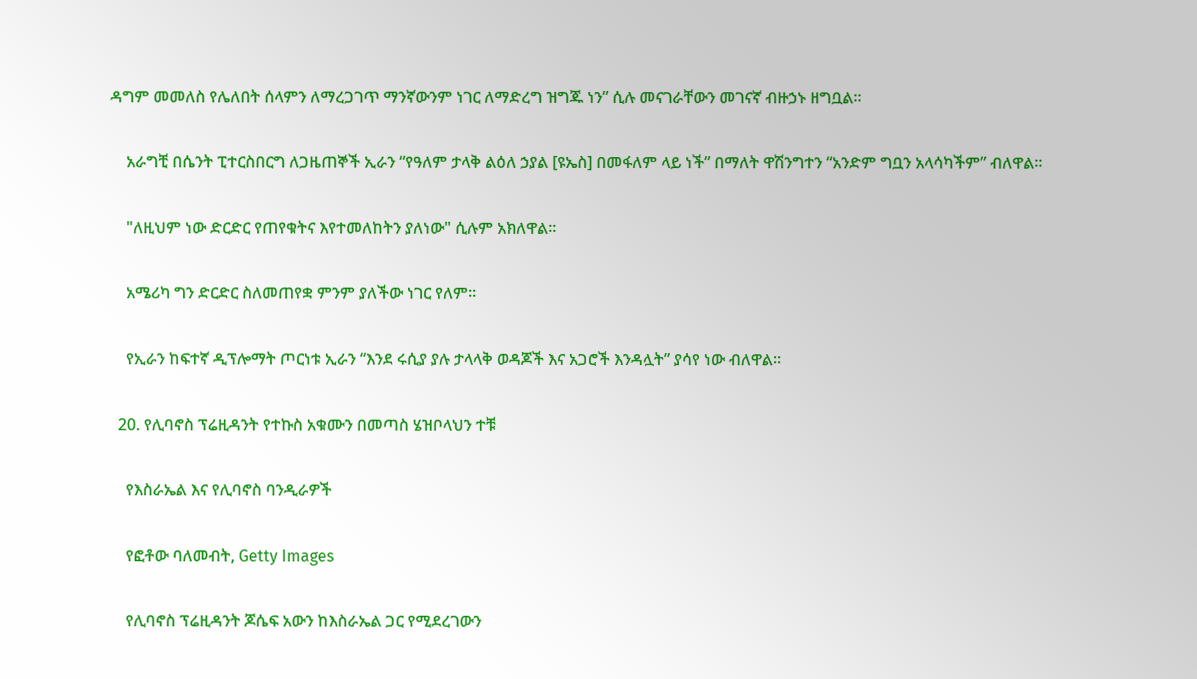ዳግም መመለስ የሌለበት ሰላምን ለማረጋገጥ ማንኛውንም ነገር ለማድረግ ዝግጁ ነን” ሲሉ መናገራቸውን መገናኛ ብዙኃኑ ዘግቧል።

    አራግቺ በሴንት ፒተርስበርግ ለጋዜጠኞች ኢራን “የዓለም ታላቅ ልዕለ ኃያል [ዩኤስ] በመፋለም ላይ ነች” በማለት ዋሽንግተን “አንድም ግቧን አላሳካችም” ብለዋል።

    "ለዚህም ነው ድርድር የጠየቁትና እየተመለከትን ያለነው" ሲሉም አክለዋል።

    አሜሪካ ግን ድርድር ስለመጠየቋ ምንም ያለችው ነገር የለም።

    የኢራን ከፍተኛ ዲፕሎማት ጦርነቱ ኢራን “እንደ ሩሲያ ያሉ ታላላቅ ወዳጆች እና አጋሮች እንዳሏት” ያሳየ ነው ብለዋል።

  20. የሊባኖስ ፕሬዚዳንት የተኩስ አቁሙን በመጣስ ሄዝቦላህን ተቹ

    የእስራኤል እና የሊባኖስ ባንዲራዎች

    የፎቶው ባለመብት, Getty Images

    የሊባኖስ ፕሬዚዳንት ጆሴፍ አውን ከእስራኤል ጋር የሚደረገውን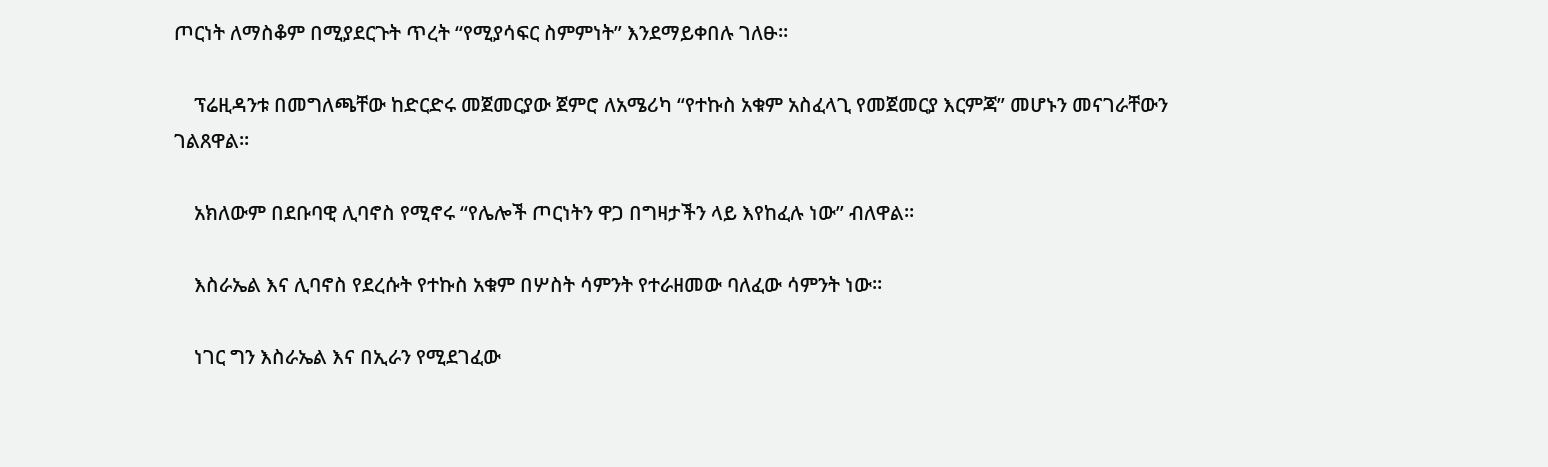ጦርነት ለማስቆም በሚያደርጉት ጥረት “የሚያሳፍር ስምምነት” እንደማይቀበሉ ገለፁ።

    ፕሬዚዳንቱ በመግለጫቸው ከድርድሩ መጀመርያው ጀምሮ ለአሜሪካ “የተኩስ አቁም አስፈላጊ የመጀመርያ እርምጃ” መሆኑን መናገራቸውን ገልጸዋል።

    አክለውም በደቡባዊ ሊባኖስ የሚኖሩ “የሌሎች ጦርነትን ዋጋ በግዛታችን ላይ እየከፈሉ ነው” ብለዋል።

    እስራኤል እና ሊባኖስ የደረሱት የተኩስ አቁም በሦስት ሳምንት የተራዘመው ባለፈው ሳምንት ነው።

    ነገር ግን እስራኤል እና በኢራን የሚደገፈው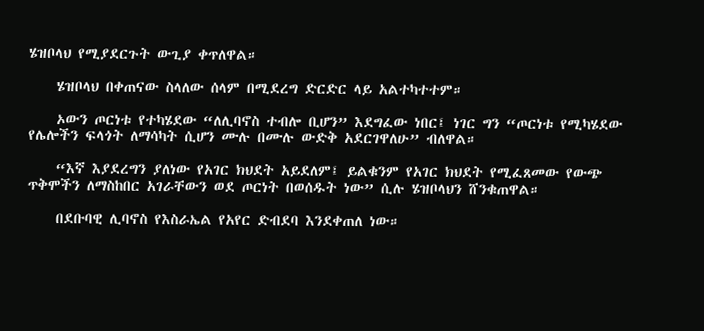ሄዝቦላህ የሚያደርጉት ውጊያ ቀጥለዋል።

    ሄዝቦላህ በቀጠናው ስላለው ሰላም በሚደረግ ድርድር ላይ አልተካተተም።

    ኦውን ጦርነቱ የተካሄደው “ለሊባኖስ ተብሎ ቢሆን” እደግፈው ነበር፤ ነገር ግን “ጦርነቱ የሚካሄደው የሌሎችን ፍላጎት ለማሳካት ሲሆን ሙሉ በሙሉ ውድቅ አደርገዋለሁ” ብለዋል።

    “እኛ እያደረግን ያለነው የአገር ክህደት አይደለም፤ ይልቁንም የአገር ክህደት የሚፈጸመው የውጭ ጥቅሞችን ለማስከበር አገራቸውን ወደ ጦርነት በወሰዱት ነው” ሲሉ ሄዝቦላህን ሸንቁጠዋል።

    በደቡባዊ ሊባኖስ የእስራኤል የአየር ድብደባ እንደቀጠለ ነው።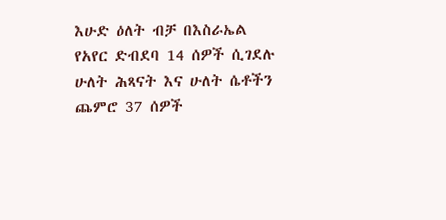እሁድ ዕለት ብቻ በእስራኤል የአየር ድብደባ 14 ሰዎች ሲገደሉ ሁለት ሕጻናት እና ሁለት ሴቶችን ጨምሮ 37 ሰዎች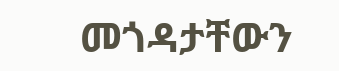መጎዳታቸውን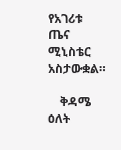የአገሪቱ ጤና ሚኒስቴር አስታውቋል።

    ቅዳሜ ዕለት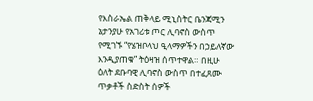የእስራኤል ጠቅላይ ሚኒስትር ቤንጃሚን ኔታንያሁ የአገሪቱ ጦር ሊባኖስ ውስጥ የሚገኙ “የሄዝቦላህ ዒላማዎችን በኃይለኛው እንዲያጠቁ” ትዕዛዝ ሰጥተዋል። በዚሁ ዕለት ደቡባዊ ሊባኖስ ውስጥ በተፈጸሙ ጥቃቶች ስድስት ሰዎች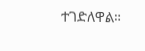ተገድለዋል።